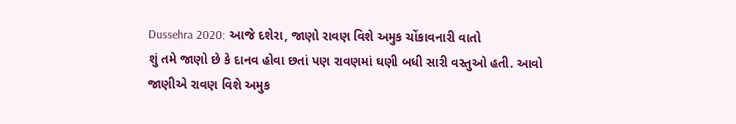Dussehra 2020: આજે દશેરા, જાણો રાવણ વિશે અમુક ચોંકાવનારી વાતો
શું તમે જાણો છે કે દાનવ હોવા છતાં પણ રાવણમાં ઘણી બધી સારી વસ્તુઓ હતી. આવો જાણીએ રાવણ વિશે અમુક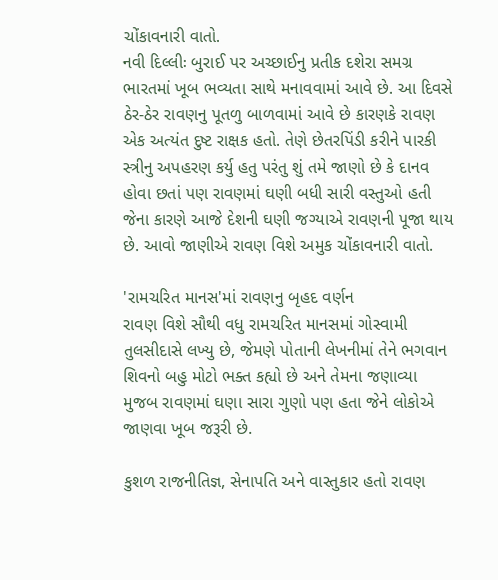ચોંકાવનારી વાતો.
નવી દિલ્લીઃ બુરાઈ પર અચ્છાઈનુ પ્રતીક દશેરા સમગ્ર ભારતમાં ખૂબ ભવ્યતા સાથે મનાવવામાં આવે છે. આ દિવસે ઠેર-ઠેર રાવણનુ પૂતળુ બાળવામાં આવે છે કારણકે રાવણ એક અત્યંત દુષ્ટ રાક્ષક હતો. તેણે છેતરપિંડી કરીને પારકી સ્ત્રીનુ અપહરણ કર્યુ હતુ પરંતુ શું તમે જાણો છે કે દાનવ હોવા છતાં પણ રાવણમાં ઘણી બધી સારી વસ્તુઓ હતી જેના કારણે આજે દેશની ઘણી જગ્યાએ રાવણની પૂજા થાય છે. આવો જાણીએ રાવણ વિશે અમુક ચોંકાવનારી વાતો.

'રામચરિત માનસ'માં રાવણનુ બૃહદ વર્ણન
રાવણ વિશે સૌથી વધુ રામચરિત માનસમાં ગોસ્વામી તુલસીદાસે લખ્યુ છે, જેમણે પોતાની લેખનીમાં તેને ભગવાન શિવનો બહુ મોટો ભક્ત કહ્યો છે અને તેમના જણાવ્યા મુજબ રાવણમાં ઘણા સારા ગુણો પણ હતા જેને લોકોએ જાણવા ખૂબ જરૂરી છે.

કુશળ રાજનીતિજ્ઞ, સેનાપતિ અને વાસ્તુકાર હતો રાવણ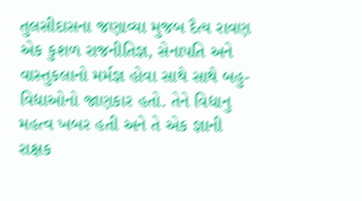તુલસીદાસના જણાવ્યા મુજબ દૈત્ય રાવણ એક કુશળ રાજનીતિજ્ઞ, સેનાપતિ અને વાસ્તુકલાનો મર્મજ્ઞ હોવા સાથે સાથે બહુ-વિદ્યાઓનો જાણકાર હતો. તેને વિદ્યાનુ મહત્વ ખબર હતી અને તે એક જ્ઞાની રાક્ષક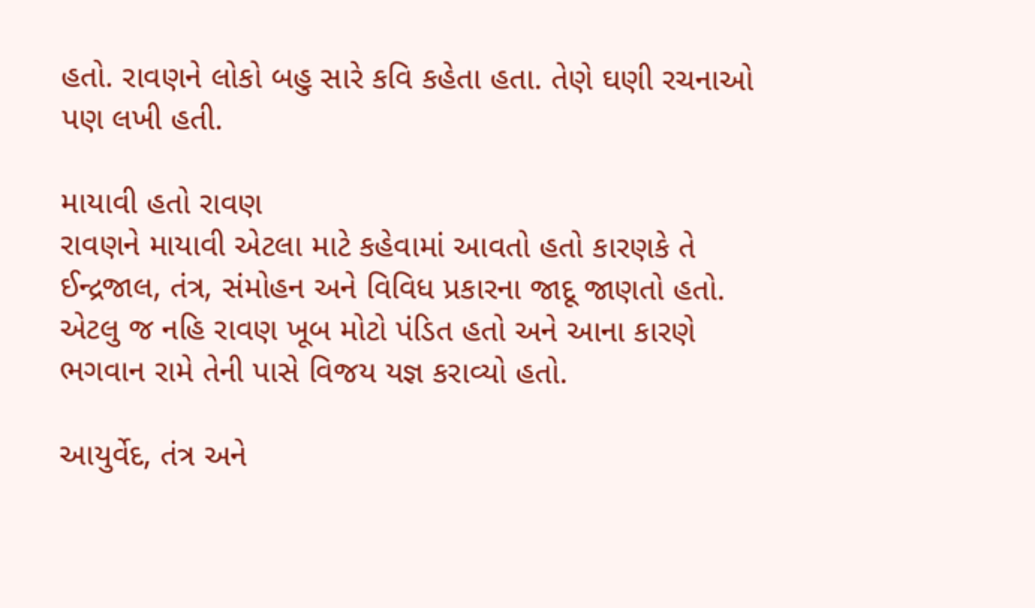હતો. રાવણને લોકો બહુ સારે કવિ કહેતા હતા. તેણે ઘણી રચનાઓ પણ લખી હતી.

માયાવી હતો રાવણ
રાવણને માયાવી એટલા માટે કહેવામાં આવતો હતો કારણકે તે ઈન્દ્રજાલ, તંત્ર, સંમોહન અને વિવિધ પ્રકારના જાદૂ જાણતો હતો. એટલુ જ નહિ રાવણ ખૂબ મોટો પંડિત હતો અને આના કારણે ભગવાન રામે તેની પાસે વિજય યજ્ઞ કરાવ્યો હતો.

આયુર્વેદ, તંત્ર અને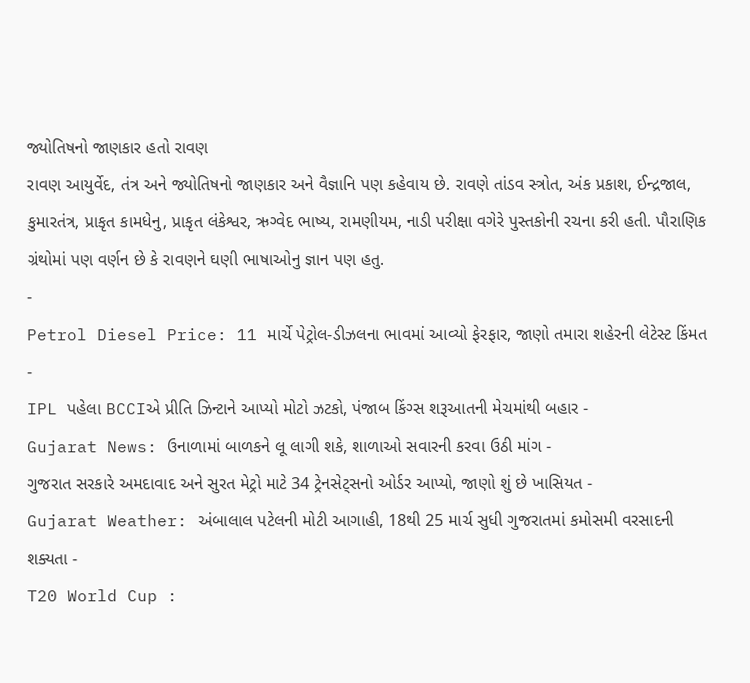જ્યોતિષનો જાણકાર હતો રાવણ
રાવણ આયુર્વેદ, તંત્ર અને જ્યોતિષનો જાણકાર અને વૈજ્ઞાનિ પણ કહેવાય છે. રાવણે તાંડવ સ્ત્રોત, અંક પ્રકાશ, ઈન્દ્રજાલ, કુમારતંત્ર, પ્રાકૃત કામધેનુ, પ્રાકૃત લંકેશ્વર, ઋગ્વેદ ભાષ્ય, રામણીયમ, નાડી પરીક્ષા વગેરે પુસ્તકોની રચના કરી હતી. પૌરાણિક ગ્રંથોમાં પણ વર્ણન છે કે રાવણને ઘણી ભાષાઓનુ જ્ઞાન પણ હતુ.
-
Petrol Diesel Price: 11 માર્ચે પેટ્રોલ-ડીઝલના ભાવમાં આવ્યો ફેરફાર, જાણો તમારા શહેરની લેટેસ્ટ કિંમત -
IPL પહેલા BCCIએ પ્રીતિ ઝિન્ટાને આપ્યો મોટો ઝટકો, પંજાબ કિંગ્સ શરૂઆતની મેચમાંથી બહાર -
Gujarat News: ઉનાળામાં બાળકને લૂ લાગી શકે, શાળાઓ સવારની કરવા ઉઠી માંગ -
ગુજરાત સરકારે અમદાવાદ અને સુરત મેટ્રો માટે 34 ટ્રેનસેટ્સનો ઓર્ડર આપ્યો, જાણો શું છે ખાસિયત -
Gujarat Weather: અંબાલાલ પટેલની મોટી આગાહી, 18થી 25 માર્ચ સુધી ગુજરાતમાં કમોસમી વરસાદની શક્યતા -
T20 World Cup :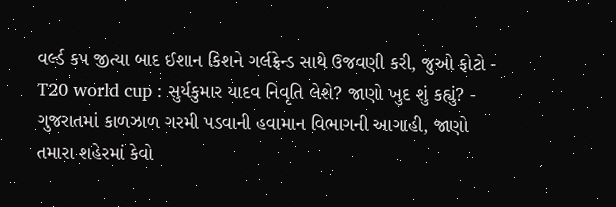વર્લ્ડ કપ જીત્યા બાદ ઈશાન કિશને ગર્લફ્રેન્ડ સાથે ઉજવણી કરી, જુઓ ફોટો -
T20 world cup : સુર્યકુમાર યાદવ નિવૃતિ લેશે? જાણો ખુદ શું કહ્યું? -
ગુજરાતમાં કાળઝાળ ગરમી પડવાની હવામાન વિભાગની આગાહી, જાણો તમારા શહેરમાં કેવો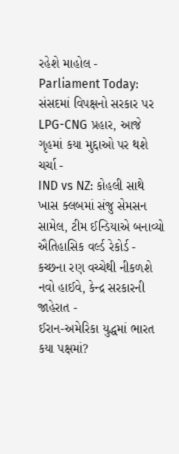રહેશે માહોલ -
Parliament Today: સંસદમાં વિપક્ષનો સરકાર પર LPG-CNG પ્રહાર, આજે ગૃહમાં કયા મુદ્દાઓ પર થશે ચર્ચા -
IND vs NZ: કોહલી સાથે ખાસ ક્લબમાં સંજુ સેમસન સામેલ, ટીમ ઈન્ડિયાએ બનાવ્યો ઐતિહાસિક વર્લ્ડ રેકોર્ડ -
કચ્છના રણ વચ્ચેથી નીકળશે નવો હાઈવે, કેન્દ્ર સરકારની જાહેરાત -
ઈરાન-અમેરિકા યુદ્ધમાં ભારત કયા પક્ષમાં?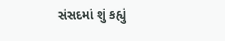સંસદમાં શું કહ્યું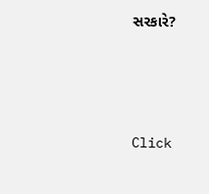સરકારે?





Click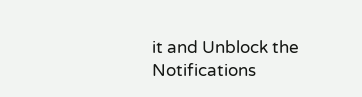it and Unblock the Notifications